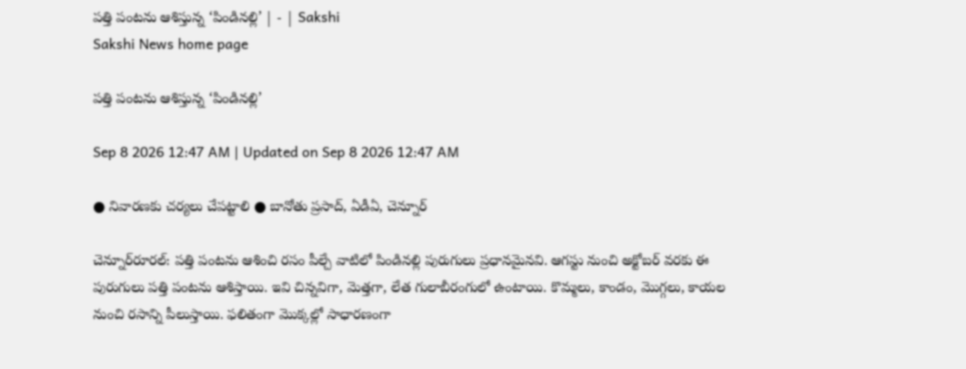పత్తి పంటను ఆశిస్తున్న ‘పిండినల్లి’ | - | Sakshi
Sakshi News home page

పత్తి పంటను ఆశిస్తున్న ‘పిండినల్లి’

Sep 8 2026 12:47 AM | Updated on Sep 8 2026 12:47 AM

● నివారణకు చర్యలు చేపట్టాలి ● బానోతు ప్రసాద్‌, ఏడీఏ, చెన్నూర్‌

చెన్నూర్‌రూరల్‌: పత్తి పంటను ఆశించి రసం పీల్చే వాటిలో పిండినల్లి పురుగులు ప్రధానమైనవి. ఆగస్టు నుంచి అక్టోబర్‌ వరకు ఈ పురుగులు పత్తి పంటను ఆశిస్తాయి. ఇవి చిన్నవిగా, మెత్తగా, లేత గులాబీరంగులో ఉంటాయి. కొమ్మలు, కాండం, మొగ్గలు, కాయల నుంచి రసాన్ని పీలుస్తాయి. ఫలితంగా మొక్కల్లో సాధారణంగా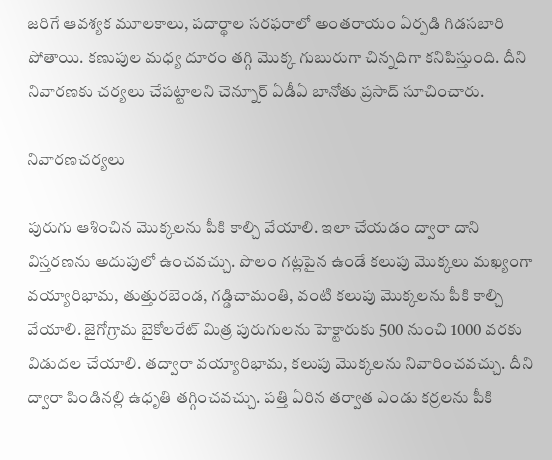జరిగే ఆవశ్యక మూలకాలు, పదార్థాల సరఫరాలో అంతరాయం ఏర్పడి గిడసబారి పోతాయి. కణుపుల మధ్య దూరం తగ్గి మొక్క గుబురుగా చిన్నదిగా కనిపిస్తుంది. దీని నివారణకు చర్యలు చేపట్టాలని చెన్నూర్‌ ఏడీఏ బానోతు ప్రసాద్‌ సూచించారు.

నివారణచర్యలు

పురుగు ఆశించిన మొక్కలను పీకి కాల్చి వేయాలి. ఇలా చేయడం ద్వారా దాని విస్తరణను అదుపులో ఉంచవచ్చు. పొలం గట్లపైన ఉండే కలుపు మొక్కలు మఖ్యంగా వయ్యారిభామ, తుత్తురబెండ, గడ్డిచామంతి, వంటి కలుపు మొక్కలను పీకి కాల్చి వేయాలి. జైగోగ్రామ బైకోలరేట్‌ మిత్ర పురుగులను హెక్టారుకు 500 నుంచి 1000 వరకు విడుదల చేయాలి. తద్వారా వయ్యారిభామ, కలుపు మొక్కలను నివారించవచ్చు. దీని ద్వారా పిండినల్లి ఉధృతి తగ్గించవచ్చు. పత్తి ఏరిన తర్వాత ఎండు కర్రలను పీకి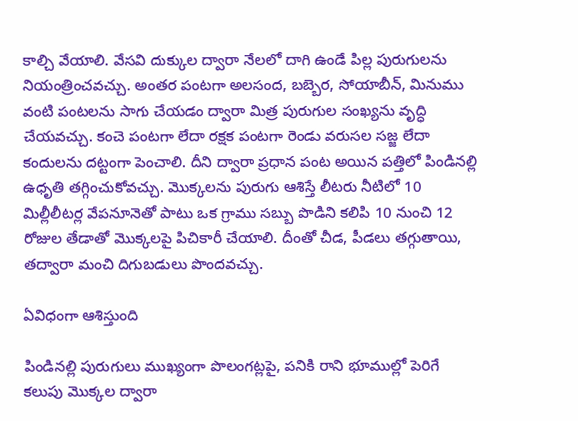కాల్చి వేయాలి. వేసవి దుక్కుల ద్వారా నేలలో దాగి ఉండే పిల్ల పురుగులను నియంత్రించవచ్చు. అంతర పంటగా అలసంద, బబ్బెర, సోయాబీన్‌, మినుము వంటి పంటలను సాగు చేయడం ద్వారా మిత్ర పురుగుల సంఖ్యను వృద్ధి చేయవచ్చు. కంచె పంటగా లేదా రక్షక పంటగా రెండు వరుసల సజ్జ లేదా కందులను దట్టంగా పెంచాలి. దీని ద్వారా ప్రధాన పంట అయిన పత్తిలో పిండినల్లి ఉధృతి తగ్గించుకోవచ్చు. మొక్కలను పురుగు ఆశిస్తే లీటరు నీటిలో 10 మిల్లీలీటర్ల వేపనూనెతో పాటు ఒక గ్రాము సబ్బు పొడిని కలిపి 10 నుంచి 12 రోజుల తేడాతో మొక్కలపై పిచికారీ చేయాలి. దీంతో చీడ, పీడలు తగ్గుతాయి, తద్వారా మంచి దిగుబడులు పొందవచ్చు.

ఏవిధంగా ఆశిస్తుంది

పిండినల్లి పురుగులు ముఖ్యంగా పొలంగట్లపై, పనికి రాని భూముల్లో పెరిగే కలుపు మొక్కల ద్వారా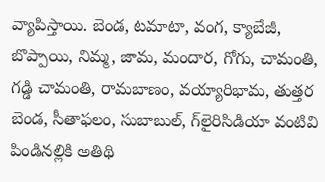వ్యాపిస్తాయి. బెండ, టమాటా, వంగ, క్యాబేజీ, బొప్పాయి, నిమ్మ, జామ, మందార, గోగు, చామంతి, గడ్డి చామంతి, రామబాణం, వయ్యారిభామ, తుత్తర బెండ, సీతాఫలం, సుబాబుల్‌, గ్‌లైరిసిడియా వంటివి పిండినల్లికి అతిథి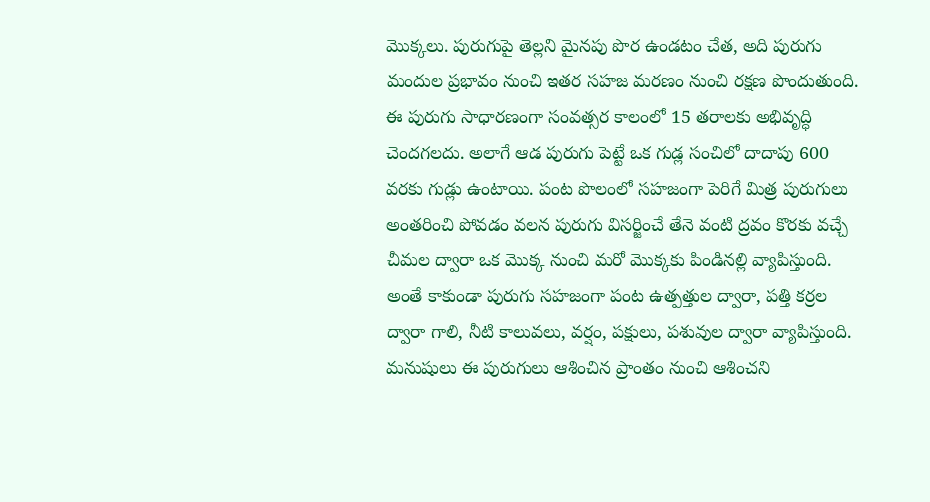మొక్కలు. పురుగుపై తెల్లని మైనపు పొర ఉండటం చేత, అది పురుగు మందుల ప్రభావం నుంచి ఇతర సహజ మరణం నుంచి రక్షణ పొందుతుంది. ఈ పురుగు సాధారణంగా సంవత్సర కాలంలో 15 తరాలకు అభివృద్ధి చెందగలదు. అలాగే ఆడ పురుగు పెట్టే ఒక గుడ్ల సంచిలో దాదాపు 600 వరకు గుడ్లు ఉంటాయి. పంట పొలంలో సహజంగా పెరిగే మిత్ర పురుగులు అంతరించి పోవడం వలన పురుగు విసర్జించే తేనె వంటి ద్రవం కొరకు వచ్చే చీమల ద్వారా ఒక మొక్క నుంచి మరో మొక్కకు పిండినల్లి వ్యాపిస్తుంది. అంతే కాకుండా పురుగు సహజంగా పంట ఉత్పత్తుల ద్వారా, పత్తి కర్రల ద్వారా గాలి, నీటి కాలువలు, వర్షం, పక్షులు, పశువుల ద్వారా వ్యాపిస్తుంది. మనుషులు ఈ పురుగులు ఆశించిన ప్రాంతం నుంచి ఆశించని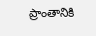ప్రాంతానికి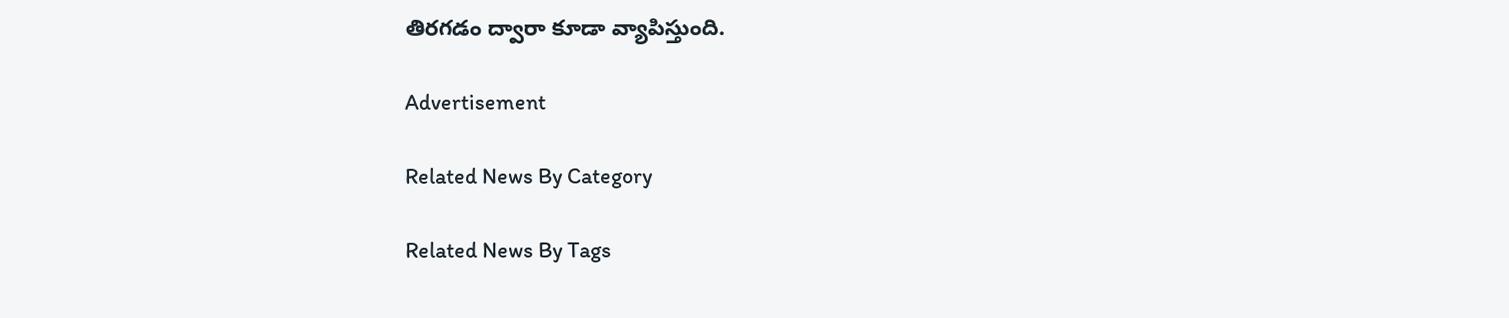తిరగడం ద్వారా కూడా వ్యాపిస్తుంది.

Advertisement

Related News By Category

Related News By Tags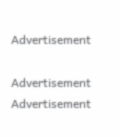Advertisement

Advertisement
Advertisement